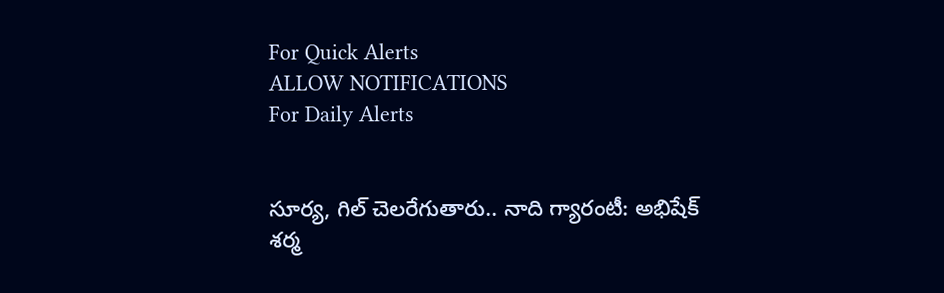For Quick Alerts
ALLOW NOTIFICATIONS
For Daily Alerts


సూర్య, గిల్ చెలరేగుతారు.. నాది గ్యారంటీ: అభిషేక్ శర్మ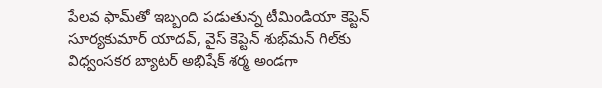పేలవ ఫామ్‌తో ఇబ్బంది పడుతున్న టీమిండియా కెప్టెన్ సూర్యకుమార్ యాదవ్, వైస్ కెప్టెన్ శుభ్‌మన్ గిల్‌కు విధ్వంసకర బ్యాటర్ అభిషేక్ శర్మ అండగా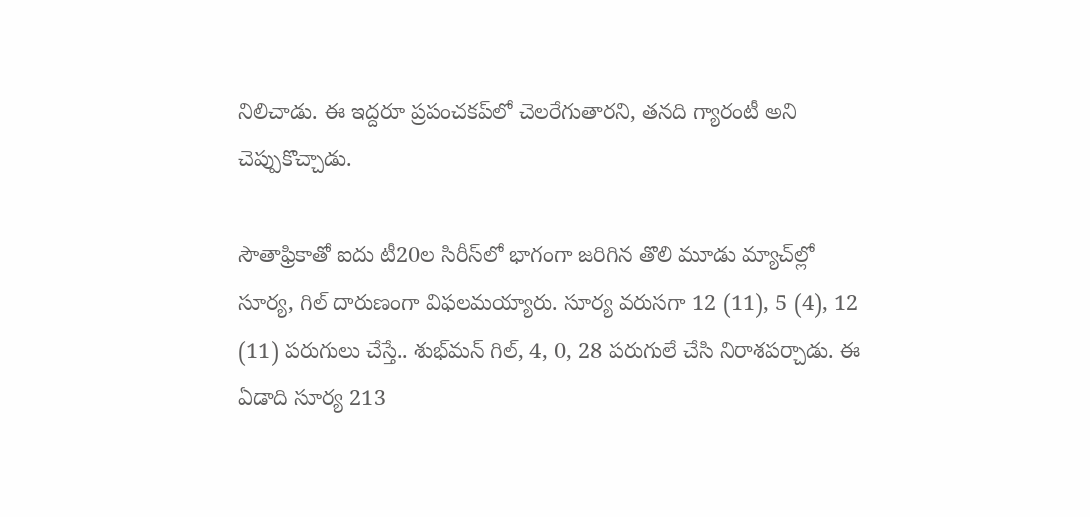నిలిచాడు. ఈ ఇద్దరూ ప్రపంచకప్‌లో చెలరేగుతారని, తనది గ్యారంటీ అని చెప్పుకొచ్చాడు.

సౌతాఫ్రికాతో ఐదు టీ20ల సిరీస్‌లో భాగంగా జరిగిన తొలి మూడు మ్యాచ్‌ల్లో సూర్య, గిల్ దారుణంగా విఫలమయ్యారు. సూర్య వరుసగా 12 (11), 5 (4), 12 (11) పరుగులు చేస్తే.. శుభ్‌మన్ గిల్, 4, 0, 28 పరుగులే చేసి నిరాశపర్చాడు. ఈ ఏడాది సూర్య 213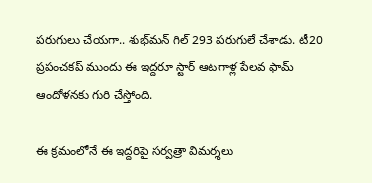పరుగులు చేయగా.. శుభ్‌మన్ గిల్ 293 పరుగులే చేశాడు. టీ20 ప్రపంచకప్ ముందు ఈ ఇద్దరూ స్టార్ ఆటగాళ్ల పేలవ ఫామ్‌ ఆందోళనకు గురి చేస్తోంది.

ఈ క్రమంలోనే ఈ ఇద్దరిపై సర్వత్రా విమర్శలు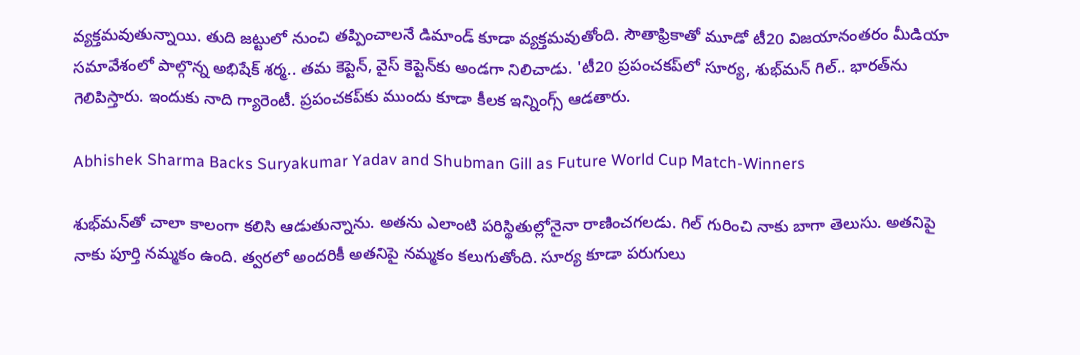వ్యక్తమవుతున్నాయి. తుది జట్టులో నుంచి తప్పించాలనే డిమాండ్ కూడా వ్యక్తమవుతోంది. సౌతాఫ్రికాతో మూడో టీ20 విజయానంతరం మీడియా సమావేశంలో పాల్గొన్న అభిషేక్ శర్మ.. తమ కెప్టెన్, వైస్ కెప్టెన్‌కు అండగా నిలిచాడు. 'టీ20 ప్రపంచకప్‌లో సూర్య, శుభ్‌మన్ గిల్.. భారత్‌ను గెలిపిస్తారు. ఇందుకు నాది గ్యారెంటీ. ప్రపంచకప్‌కు ముందు కూడా కీలక ఇన్నింగ్స్ ఆడతారు.

Abhishek Sharma Backs Suryakumar Yadav and Shubman Gill as Future World Cup Match-Winners

శుభ్‌మన్‌తో చాలా కాలంగా కలిసి ఆడుతున్నాను. అతను ఎలాంటి పరిస్థితుల్లోనైనా రాణించగలడు. గిల్ గురించి నాకు బాగా తెలుసు. అతనిపై నాకు పూర్తి నమ్మకం ఉంది. త్వరలో అందరికీ అతనిపై నమ్మకం కలుగుతోంది. సూర్య కూడా పరుగులు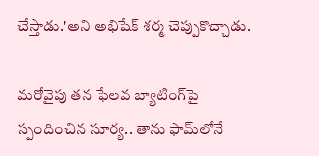చేస్తాడు.'అని అభిషేక్ శర్మ చెప్పుకొచ్చాడు.

మరోవైపు తన ఫేలవ బ్యాటింగ్‌పై స్పందించిన సూర్య.. తాను ఫామ్‌లోనే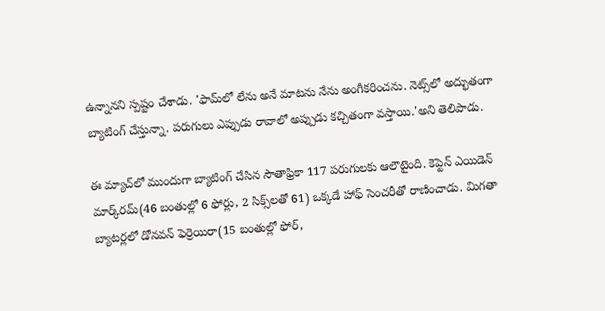ఉన్నానని స్పష్టం చేశాడు. 'ఫామ్‌లో లేను అనే మాటను నేను అంగీకరించను. నెట్స్‌లో అద్భుతంగా బ్యాటింగ్ చేస్తున్నా. పరుగులు ఎప్పుడు రావాలో అప్పుడు కచ్చితంగా వస్తాయి.'అని తెలిపాడు.

ఈ మ్యాచ్‌లో ముందుగా బ్యాటింగ్ చేసిన సౌతాఫ్రికా 117 పరుగులకు ఆలౌటైంది. కెప్టెన్ ఎయిడెన్ మార్క్‌రమ్(46 బంతుల్లో 6 ఫోర్లు, 2 సిక్స్‌లతో 61) ఒక్కడే హాఫ్ సెంచరీతో రాణించాడు. మిగతా బ్యాటర్లలో డోనవన్ ఫెర్రెయిరా(15 బంతుల్లో ఫోర్,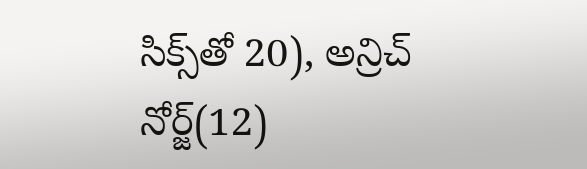సిక్స్‌తో 20), అన్రిచ్ నోర్జ్(12)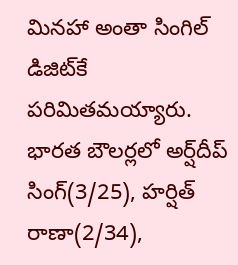మినహా అంతా సింగిల్ డిజిట్‌కే పరిమితమయ్యారు. భారత బౌలర్లలో అర్ష్‌దీప్ సింగ్(3/25), హర్షిత్ రాణా(2/34),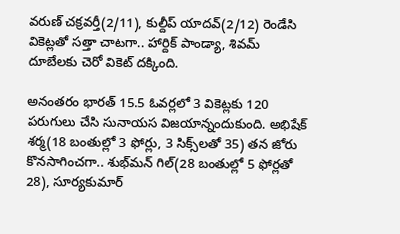వరుణ్ చక్రవర్తీ(2/11), కుల్దీప్ యాదవ్(2/12) రెండేసి వికెట్లతో సత్తా చాటగా.. హార్దిక్ పాండ్యా, శివమ్ దూబేలకు చెరో వికెట్ దక్కింది.

అనంతరం భారత్ 15.5 ఓవర్లలో 3 వికెట్లకు 120 పరుగులు చేసి సునాయస విజయాన్నందుకుంది. అభిషేక్ శర్మ(18 బంతుల్లో 3 ఫోర్లు, 3 సిక్స్‌లతో 35) తన జోరు కొనసాగించగా.. శుభ్‌మన్ గిల్(28 బంతుల్లో 5 ఫోర్లతో 28), సూర్యకుమార్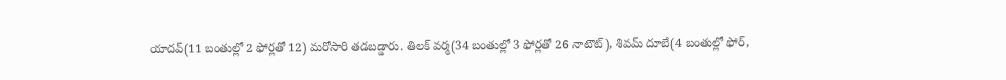యాదవ్(11 బంతుల్లో 2 ఫోర్లతో 12) మరోసారి తడబడ్డారు. తిలక్ వర్మ(34 బంతుల్లో 3 ఫోర్లతో 26 నాటౌట్), శివమ్ దూబే(4 బంతుల్లో ఫోర్,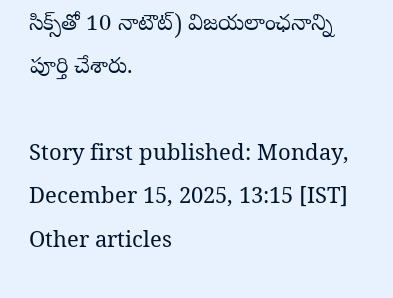సిక్స్‌తో 10 నాటౌట్) విజయలాంఛనాన్ని పూర్తి చేశారు.

Story first published: Monday, December 15, 2025, 13:15 [IST]
Other articles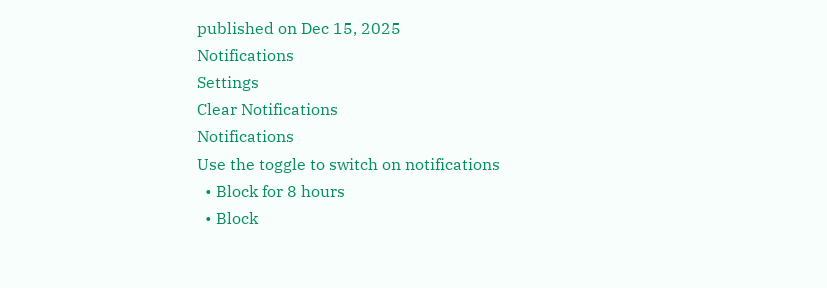published on Dec 15, 2025
Notifications
Settings
Clear Notifications
Notifications
Use the toggle to switch on notifications
  • Block for 8 hours
  • Block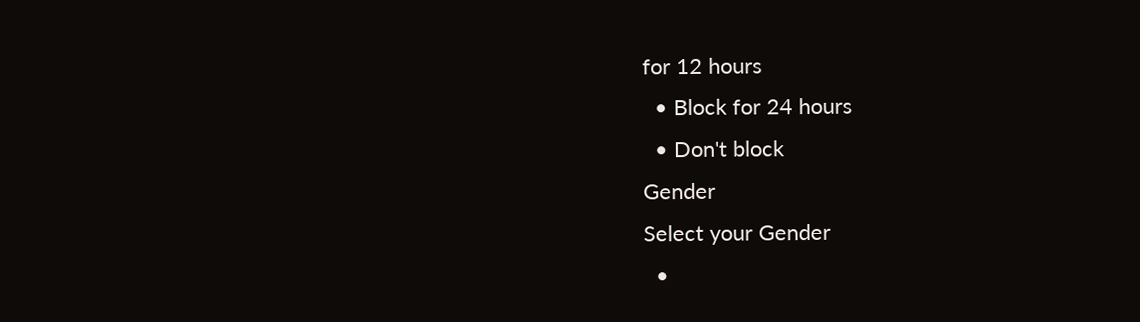for 12 hours
  • Block for 24 hours
  • Don't block
Gender
Select your Gender
  •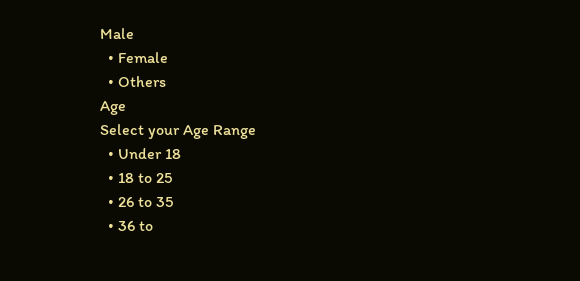Male
  • Female
  • Others
Age
Select your Age Range
  • Under 18
  • 18 to 25
  • 26 to 35
  • 36 to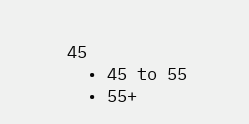45
  • 45 to 55
  • 55+